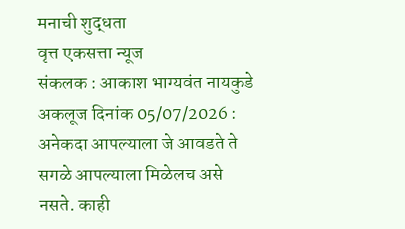मनाची शुद्धता
वृत्त एकसत्ता न्यूज
संकलक : आकाश भाग्यवंत नायकुडे
अकलूज दिनांक 05/07/2026 :
अनेकदा आपल्याला जे आवडते ते सगळे आपल्याला मिळेलच असे नसते. काही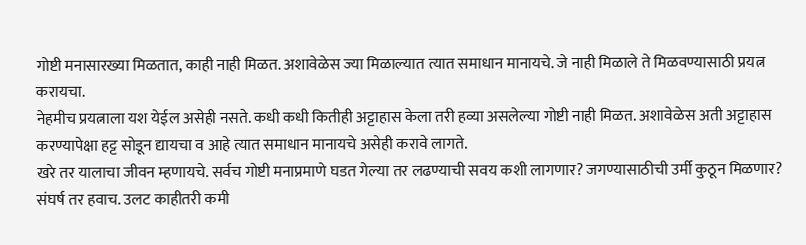गोष्टी मनासारख्या मिळतात, काही नाही मिळत. अशावेळेस ज्या मिळाल्यात त्यात समाधान मानायचे. जे नाही मिळाले ते मिळवण्यासाठी प्रयत्न करायचा.
नेहमीच प्रयत्नाला यश येईल असेही नसते. कधी कधी कितीही अट्टाहास केला तरी हव्या असलेल्या गोष्टी नाही मिळत. अशावेळेस अती अट्टाहास करण्यापेक्षा हट्ट सोडून द्यायचा व आहे त्यात समाधान मानायचे असेही करावे लागते.
खरे तर यालाचा जीवन म्हणायचे. सर्वच गोष्टी मनाप्रमाणे घडत गेल्या तर लढण्याची सवय कशी लागणार? जगण्यासाठीची उर्मी कुठून मिळणार? संघर्ष तर हवाच. उलट काहीतरी कमी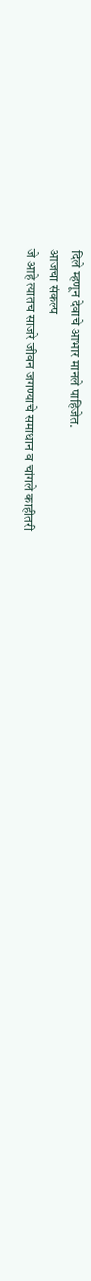दिले म्हणून देवाचे आभार मानले पाहिजेत.
आजचा संकल्प
जे आहे त्यातच साजरे जीवन जगण्याचे समाधान व चांगले काहीतरी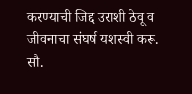करण्याची जिद्द उराशी ठेवू व जीवनाचा संघर्ष यशस्वी करू.
सौ.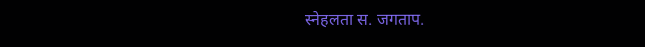स्नेहलता स. जगताप.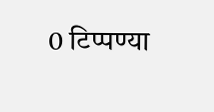0 टिप्पण्या